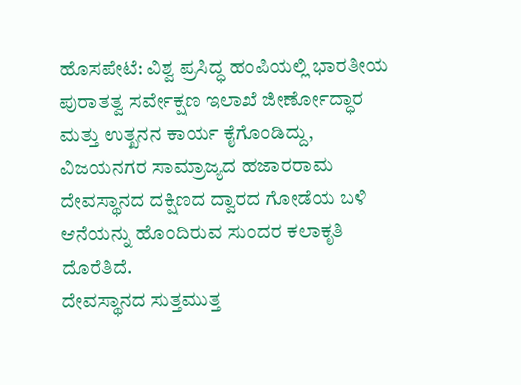ಹೊಸಪೇಟೆ: ವಿಶ್ವ ಪ್ರಸಿದ್ಧ ಹಂಪಿಯಲ್ಲಿ ಭಾರತೀಯ ಪುರಾತತ್ವ ಸರ್ವೇಕ್ಷಣ ಇಲಾಖೆ ಜೀರ್ಣೋದ್ಧಾರ ಮತ್ತು ಉತ್ಖನನ ಕಾರ್ಯ ಕೈಗೊಂಡಿದ್ದು, ವಿಜಯನಗರ ಸಾಮ್ರಾಜ್ಯದ ಹಜಾರರಾಮ ದೇವಸ್ಥಾನದ ದಕ್ಷಿಣದ ದ್ವಾರದ ಗೋಡೆಯ ಬಳಿ ಆನೆಯನ್ನು ಹೊಂದಿರುವ ಸುಂದರ ಕಲಾಕೃತಿ ದೊರೆತಿದೆ.
ದೇವಸ್ಥಾನದ ಸುತ್ತಮುತ್ತ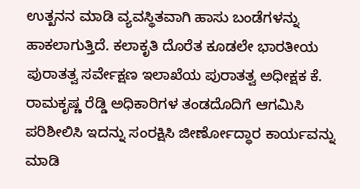ಉತ್ಖನನ ಮಾಡಿ ವ್ಯವಸ್ಥಿತವಾಗಿ ಹಾಸು ಬಂಡೆಗಳನ್ನು ಹಾಕಲಾಗುತ್ತಿದೆ. ಕಲಾಕೃತಿ ದೊರೆತ ಕೂಡಲೇ ಭಾರತೀಯ ಪುರಾತತ್ವ ಸರ್ವೇಕ್ಷಣ ಇಲಾಖೆಯ ಪುರಾತತ್ವ ಅಧೀಕ್ಷಕ ಕೆ. ರಾಮಕೃಷ್ಣ ರೆಡ್ಡಿ ಅಧಿಕಾರಿಗಳ ತಂಡದೊದಿಗೆ ಆಗಮಿಸಿ ಪರಿಶೀಲಿಸಿ ಇದನ್ನು ಸಂರಕ್ಷಿಸಿ ಜೀರ್ಣೋದ್ಧಾರ ಕಾರ್ಯವನ್ನು ಮಾಡಿ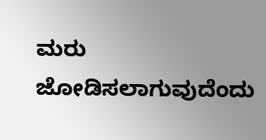ಮರು ಜೋಡಿಸಲಾಗುವುದೆಂದು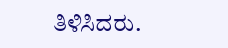ತಿಳಿಸಿದರು.